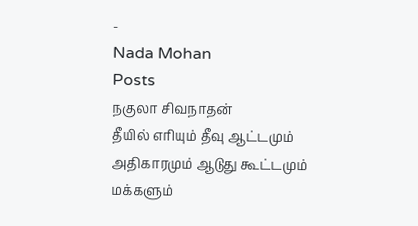-
Nada Mohan
Posts
நகுலா சிவநாதன்
தீயில் எரியும் தீவு ஆட்டமும் அதிகாரமும் ஆடுது கூட்டமும் மக்களும்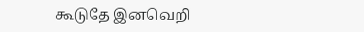கூடுதே இனவெறி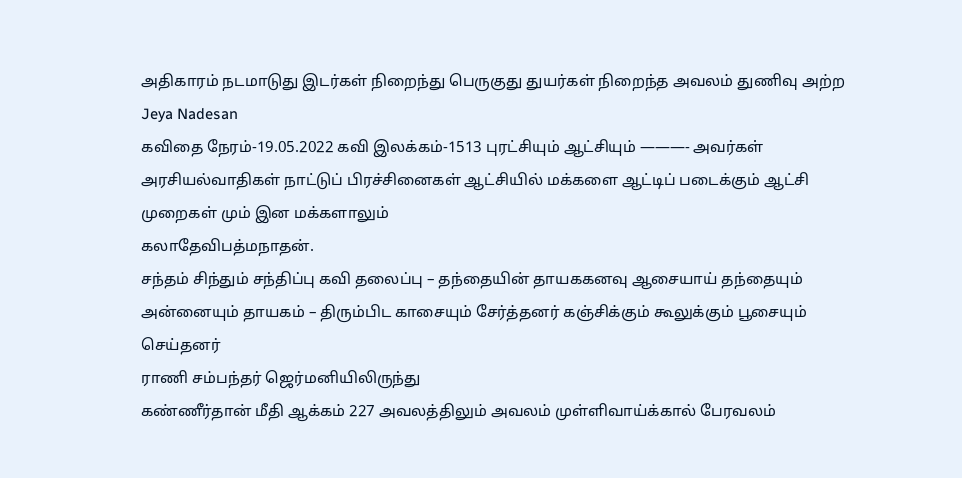அதிகாரம் நடமாடுது இடர்கள் நிறைந்து பெருகுது துயர்கள் நிறைந்த அவலம் துணிவு அற்ற
Jeya Nadesan
கவிதை நேரம்-19.05.2022 கவி இலக்கம்-1513 புரட்சியும் ஆட்சியும் ———- அவர்கள் அரசியல்வாதிகள் நாட்டுப் பிரச்சினைகள் ஆட்சியில் மக்களை ஆட்டிப் படைக்கும் ஆட்சி முறைகள் மும் இன மக்களாலும்
கலாதேவிபத்மநாதன்.
சந்தம் சிந்தும் சந்திப்பு கவி தலைப்பு – தந்தையின் தாயககனவு ஆசையாய் தந்தையும் அன்னையும் தாயகம் – திரும்பிட காசையும் சேர்த்தனர் கஞ்சிக்கும் கூலுக்கும் பூசையும் செய்தனர்
ராணி சம்பந்தர் ஜெர்மனியிலிருந்து
கண்ணீர்தான் மீதி ஆக்கம் 227 அவலத்திலும் அவலம் முள்ளிவாய்க்கால் பேரவலம்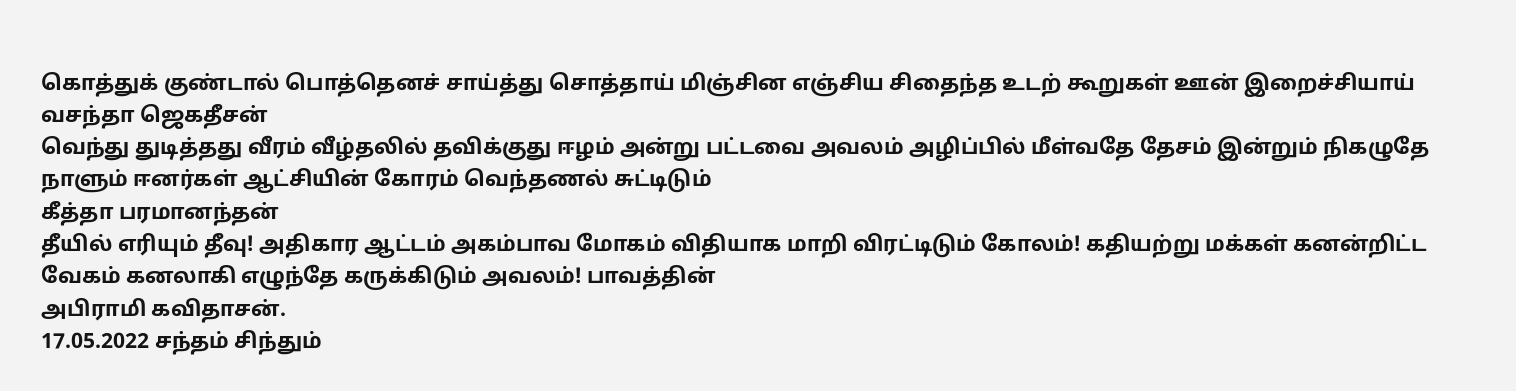கொத்துக் குண்டால் பொத்தெனச் சாய்த்து சொத்தாய் மிஞ்சின எஞ்சிய சிதைந்த உடற் கூறுகள் ஊன் இறைச்சியாய்
வசந்தா ஜெகதீசன்
வெந்து துடித்தது வீரம் வீழ்தலில் தவிக்குது ஈழம் அன்று பட்டவை அவலம் அழிப்பில் மீள்வதே தேசம் இன்றும் நிகழுதே நாளும் ஈனர்கள் ஆட்சியின் கோரம் வெந்தணல் சுட்டிடும்
கீத்தா பரமானந்தன்
தீயில் எரியும் தீவு! அதிகார ஆட்டம் அகம்பாவ மோகம் விதியாக மாறி விரட்டிடும் கோலம்! கதியற்று மக்கள் கனன்றிட்ட வேகம் கனலாகி எழுந்தே கருக்கிடும் அவலம்! பாவத்தின்
அபிராமி கவிதாசன்.
17.05.2022 சந்தம் சிந்தும்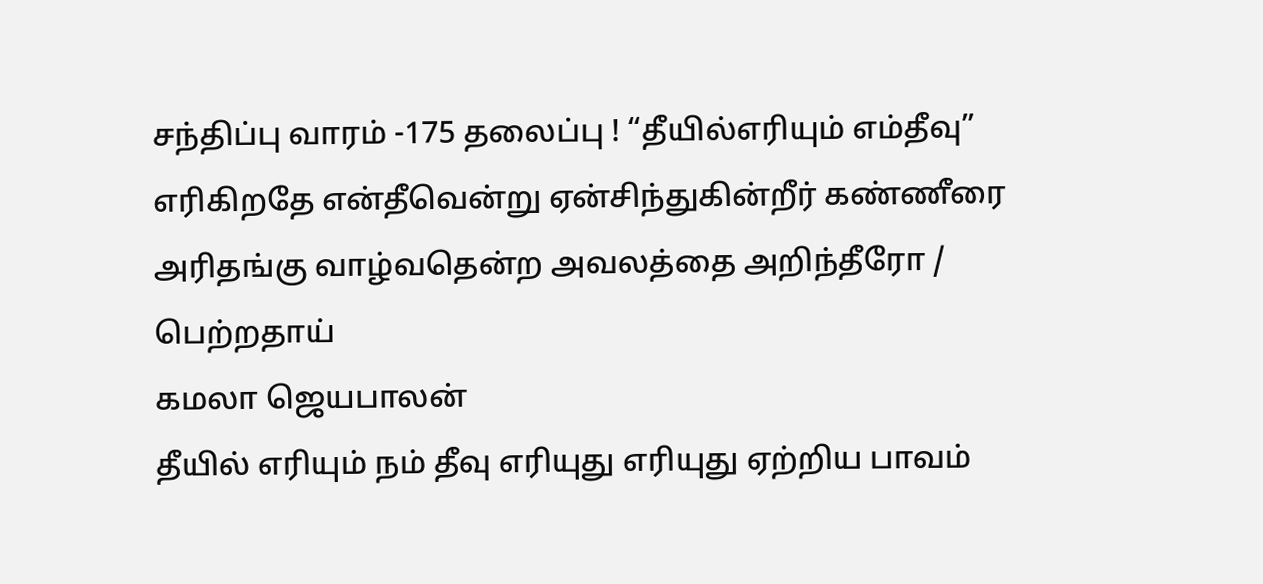சந்திப்பு வாரம் -175 தலைப்பு ! “தீயில்எரியும் எம்தீவு” எரிகிறதே என்தீவென்று ஏன்சிந்துகின்றீர் கண்ணீரை அரிதங்கு வாழ்வதென்ற அவலத்தை அறிந்தீரோ / பெற்றதாய்
கமலா ஜெயபாலன்
தீயில் எரியும் நம் தீவு எரியுது எரியுது ஏற்றிய பாவம்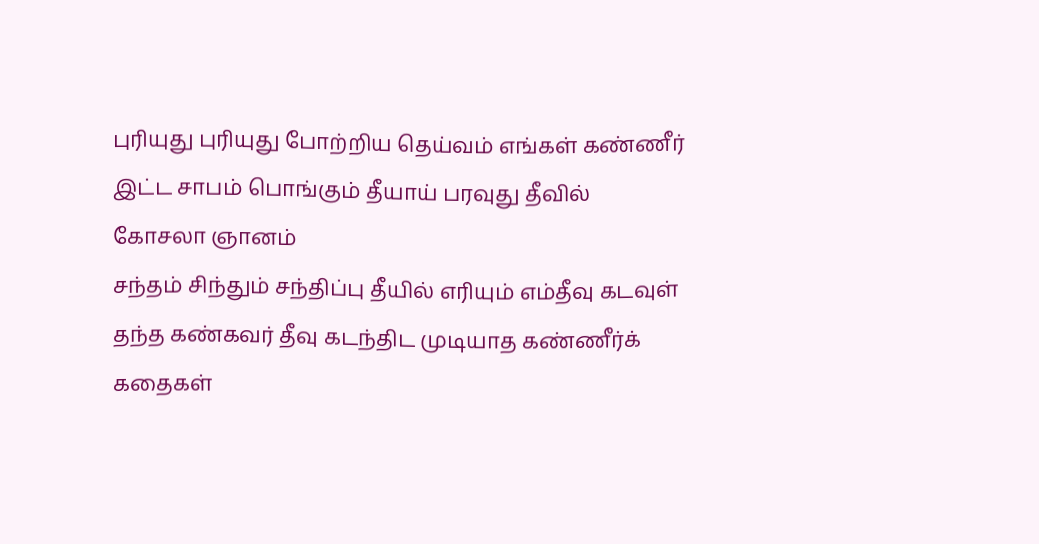புரியுது புரியுது போற்றிய தெய்வம் எங்கள் கண்ணீர் இட்ட சாபம் பொங்கும் தீயாய் பரவுது தீவில்
கோசலா ஞானம்
சந்தம் சிந்தும் சந்திப்பு தீயில் எரியும் எம்தீவு கடவுள் தந்த கண்கவர் தீவு கடந்திட முடியாத கண்ணீர்க் கதைகள்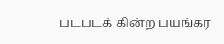படபடக் கின்ற பயங்கர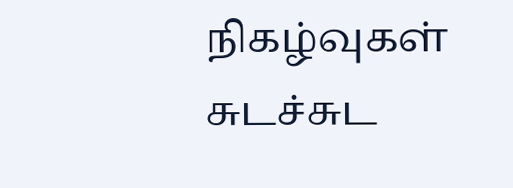நிகழ்வுகள் சுடச்சுட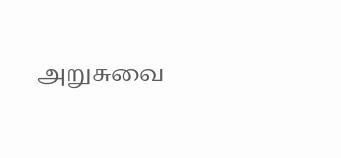அறுசுவை